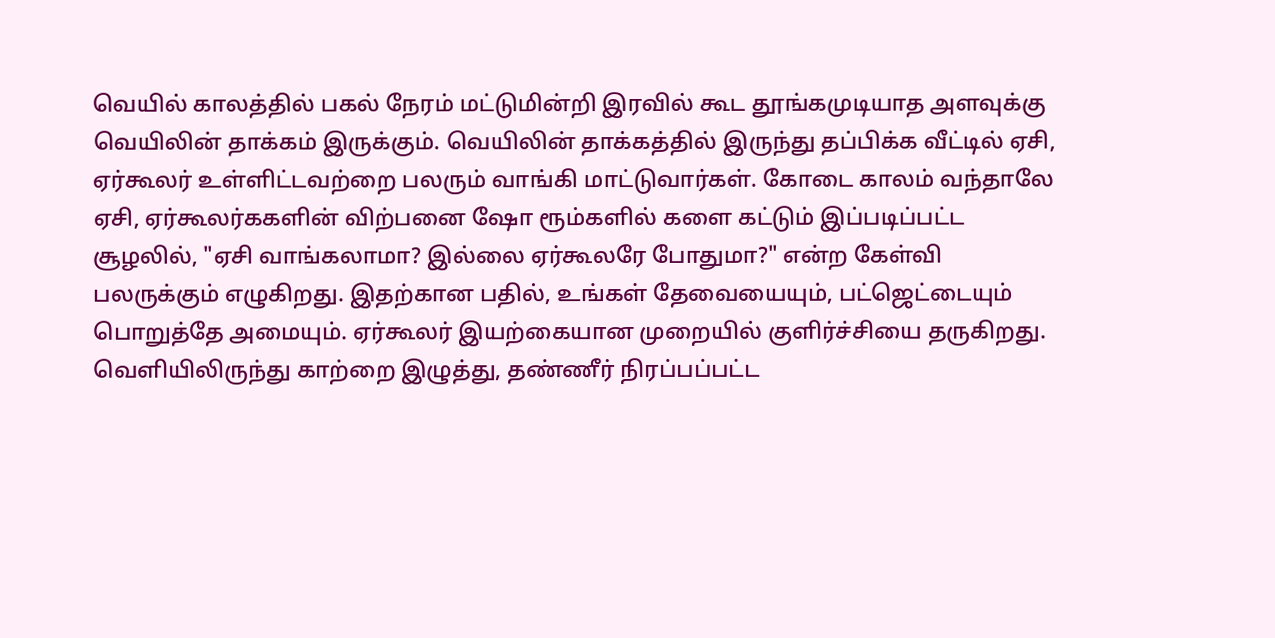வெயில் காலத்தில் பகல் நேரம் மட்டுமின்றி இரவில் கூட தூங்கமுடியாத அளவுக்கு வெயிலின் தாக்கம் இருக்கும். வெயிலின் தாக்கத்தில் இருந்து தப்பிக்க வீட்டில் ஏசி, ஏர்கூலர் உள்ளிட்டவற்றை பலரும் வாங்கி மாட்டுவார்கள். கோடை காலம் வந்தாலே ஏசி, ஏர்கூலர்ககளின் விற்பனை ஷோ ரூம்களில் களை கட்டும் இப்படிப்பட்ட சூழலில், "ஏசி வாங்கலாமா? இல்லை ஏர்கூலரே போதுமா?" என்ற கேள்வி பலருக்கும் எழுகிறது. இதற்கான பதில், உங்கள் தேவையையும், பட்ஜெட்டையும் பொறுத்தே அமையும். ஏர்கூலர் இயற்கையான முறையில் குளிர்ச்சியை தருகிறது. வெளியிலிருந்து காற்றை இழுத்து, தண்ணீர் நிரப்பப்பட்ட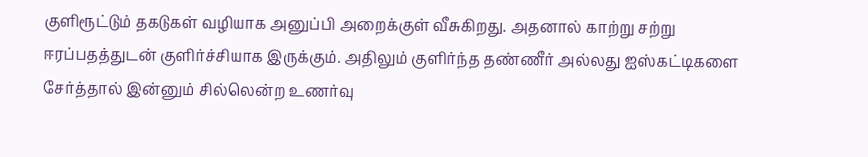குளிரூட்டும் தகடுகள் வழியாக அனுப்பி அறைக்குள் வீசுகிறது. அதனால் காற்று சற்று ஈரப்பதத்துடன் குளிர்ச்சியாக இருக்கும். அதிலும் குளிர்ந்த தண்ணீர் அல்லது ஐஸ்கட்டிகளை சேர்த்தால் இன்னும் சில்லென்ற உணர்வு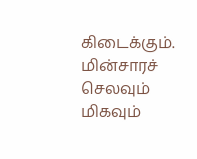கிடைக்கும். மின்சாரச் செலவும் மிகவும்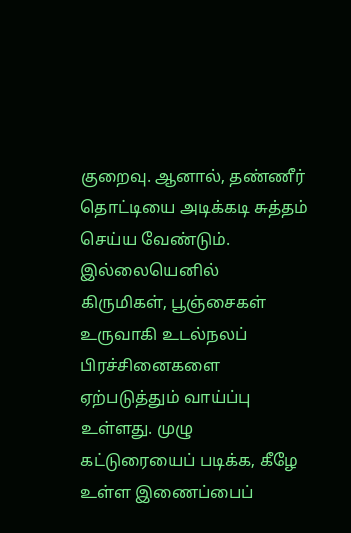குறைவு. ஆனால், தண்ணீர் தொட்டியை அடிக்கடி சுத்தம் செய்ய வேண்டும். இல்லையெனில் கிருமிகள், பூஞ்சைகள் உருவாகி உடல்நலப் பிரச்சினைகளை ஏற்படுத்தும் வாய்ப்பு உள்ளது. முழு கட்டுரையைப் படிக்க, கீழே உள்ள இணைப்பைப்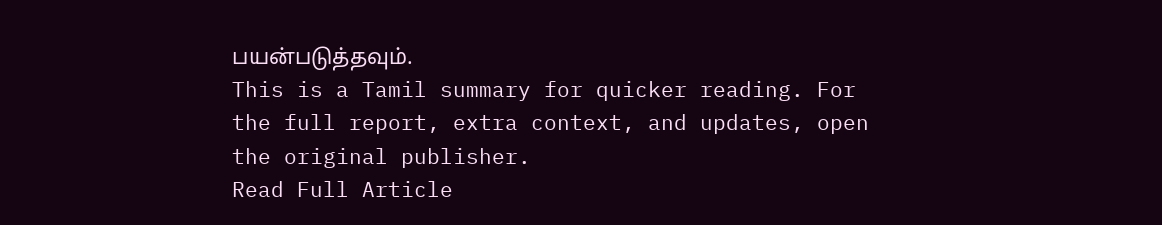பயன்படுத்தவும்.
This is a Tamil summary for quicker reading. For the full report, extra context, and updates, open the original publisher.
Read Full Article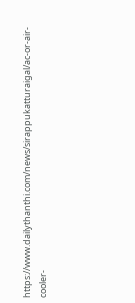https://www.dailythanthi.com/news/sirappukatturaigal/ac-or-air-cooler-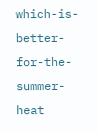which-is-better-for-the-summer-heat